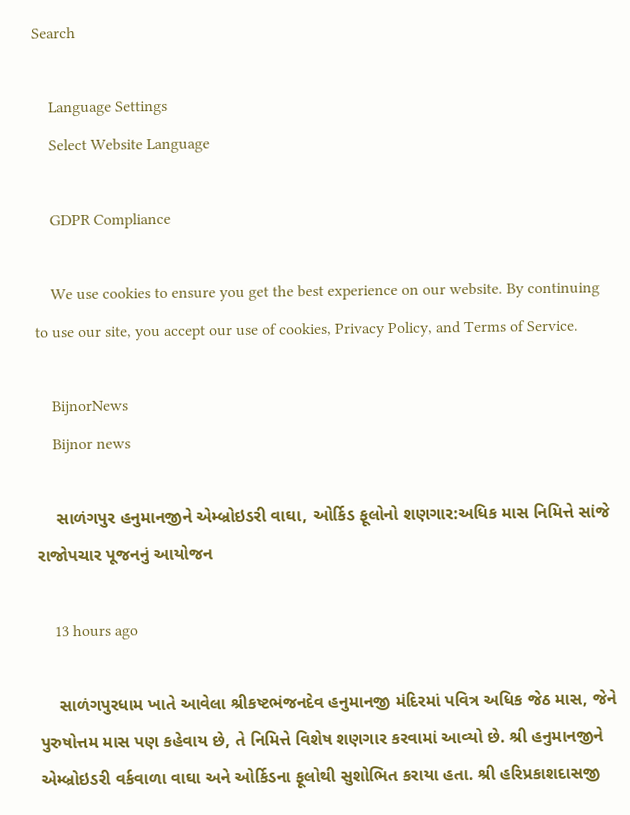Search

    Language Settings
    Select Website Language

    GDPR Compliance

    We use cookies to ensure you get the best experience on our website. By continuing to use our site, you accept our use of cookies, Privacy Policy, and Terms of Service.

    BijnorNews
    Bijnor news

    સાળંગપુર હનુમાનજીને એમ્બ્રોઇડરી વાઘા, ઓર્કિડ ફૂલોનો શણગાર:અધિક માસ નિમિત્તે સાંજે રાજોપચાર પૂજનનું આયોજન

    13 hours ago

    સાળંગપુરધામ ખાતે આવેલા શ્રીકષ્ટભંજનદેવ હનુમાનજી મંદિરમાં પવિત્ર અધિક જેઠ માસ, જેને પુરુષોત્તમ માસ પણ કહેવાય છે, તે નિમિત્તે વિશેષ શણગાર કરવામાં આવ્યો છે. શ્રી હનુમાનજીને એમ્બ્રોઇડરી વર્કવાળા વાઘા અને ઓર્કિડના ફૂલોથી સુશોભિત કરાયા હતા. શ્રી હરિપ્રકાશદાસજી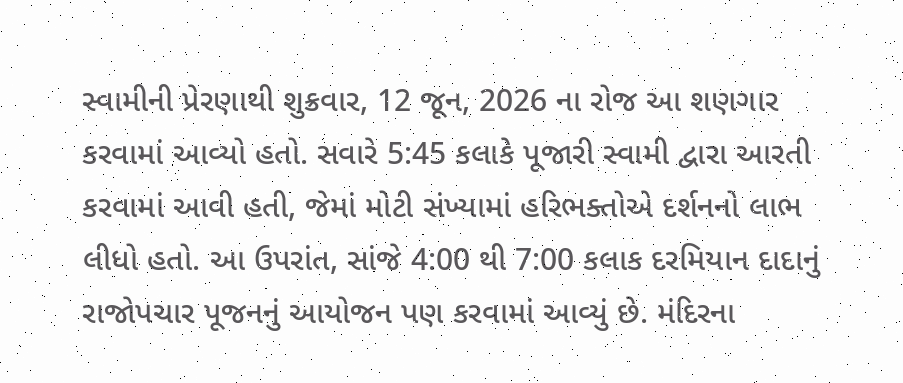સ્વામીની પ્રેરણાથી શુક્રવાર, 12 જૂન, 2026 ના રોજ આ શણગાર કરવામાં આવ્યો હતો. સવારે 5:45 કલાકે પૂજારી સ્વામી દ્વારા આરતી કરવામાં આવી હતી, જેમાં મોટી સંખ્યામાં હરિભક્તોએ દર્શનનો લાભ લીધો હતો. આ ઉપરાંત, સાંજે 4:00 થી 7:00 કલાક દરમિયાન દાદાનું રાજોપચાર પૂજનનું આયોજન પણ કરવામાં આવ્યું છે. મંદિરના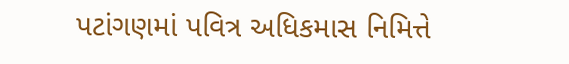પટાંગણમાં પવિત્ર અધિકમાસ નિમિત્તે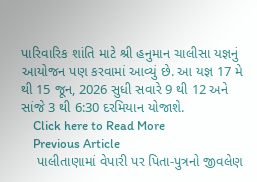પારિવારિક શાંતિ માટે શ્રી હનુમાન ચાલીસા યજ્ઞનું આયોજન પણ કરવામાં આવ્યું છે. આ યજ્ઞ 17 મે થી 15 જૂન, 2026 સુધી સવારે 9 થી 12 અને સાંજે 3 થી 6:30 દરમિયાન યોજાશે.
    Click here to Read More
    Previous Article
    પાલીતાણામાં વેપારી પર પિતા-પુત્રનો જીવલેણ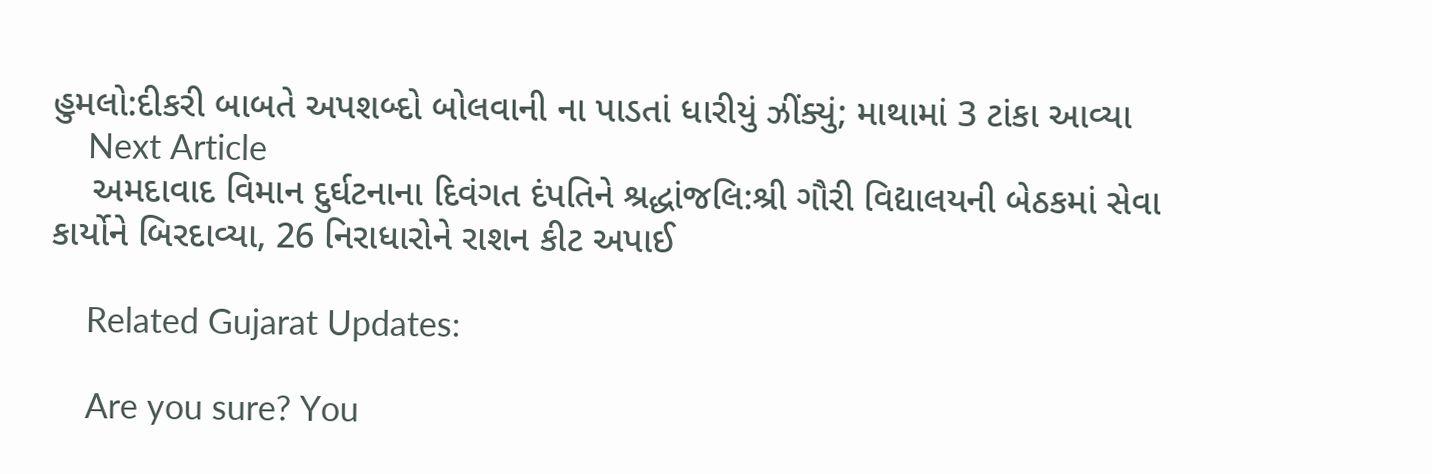હુમલો:દીકરી બાબતે અપશબ્દો બોલવાની ના પાડતાં ધારીયું ઝીંક્યું; માથામાં 3 ટાંકા આવ્યા
    Next Article
    અમદાવાદ વિમાન દુર્ઘટનાના દિવંગત દંપતિને શ્રદ્ધાંજલિ:શ્રી ગૌરી વિદ્યાલયની બેઠકમાં સેવા કાર્યોને બિરદાવ્યા, 26 નિરાધારોને રાશન કીટ અપાઈ

    Related Gujarat Updates:

    Are you sure? You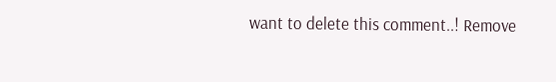want to delete this comment..! Remove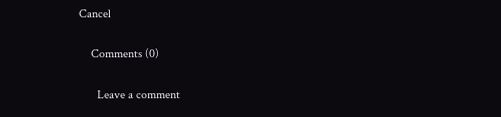Cancel

    Comments (0)

      Leave a comment